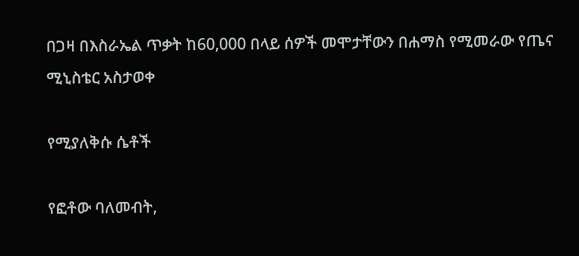በጋዛ በእስራኤል ጥቃት ከ60,000 በላይ ሰዎች መሞታቸውን በሐማስ የሚመራው የጤና ሚኒስቴር አስታወቀ

የሚያለቅሱ ሴቶች

የፎቶው ባለመብት,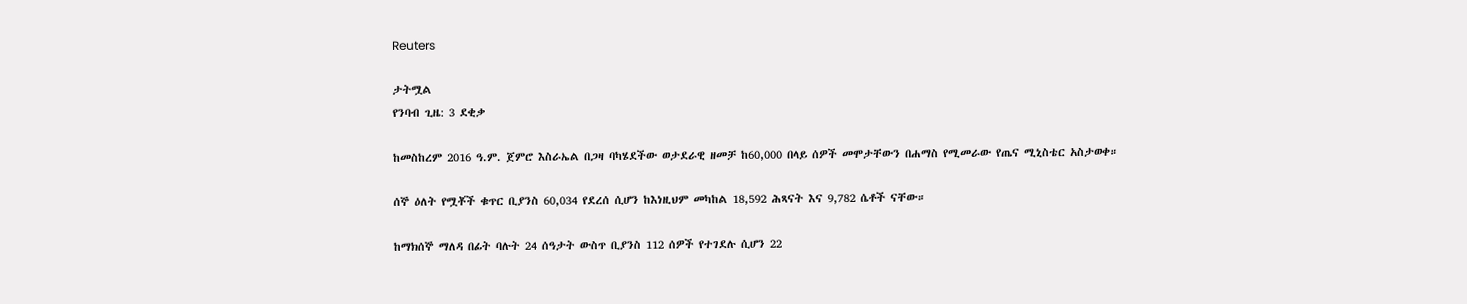Reuters

ታትሟል
የንባብ ጊዜ: 3 ደቂቃ

ከመስከረም 2016 ዓ.ም. ጀምሮ እስራኤል በጋዛ ባካሄደችው ወታደራዊ ዘመቻ ከ60,000 በላይ ሰዎች መሞታቸውን በሐማስ የሚመራው የጤና ሚኒስቴር አስታወቀ።

ሰኞ ዕለት የሟቾች ቁጥር ቢያንስ 60,034 የደረሰ ሲሆን ከእነዚህም መካከል 18,592 ሕጻናት እና 9,782 ሴቶች ናቸው።

ከማክሰኞ ማለዳ በፊት ባሉት 24 ሰዓታት ውስጥ ቢያንስ 112 ሰዎች የተገደሉ ሲሆን 22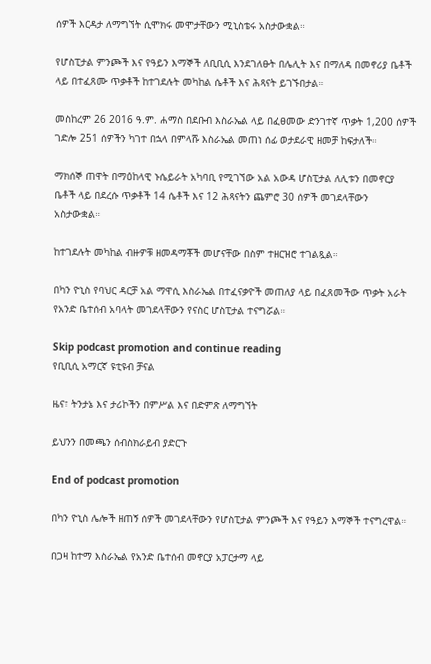ሰዎች እርዳታ ለማግኘት ሲሞክሩ መሞታቸውን ሚኒስቴሩ አስታውቋል።

የሆስፒታል ምንጮች እና የዓይን እማኞች ለቢቢሲ እንደገለፁት በሌሊት እና በማለዳ በመኖሪያ ቤቶች ላይ በተፈጸሙ ጥቃቶች ከተገደሉት መካከል ሴቶች እና ሕጻናት ይገኙበታል።

መስከረም 26 2016 ዓ.ም. ሐማስ በደቡብ እስራኤል ላይ በፈፀመው ድንገተኛ ጥቃት 1,200 ሰዎች ገድሎ 251 ሰዎችን ካገተ በኋላ በምላሹ እስራኤል መጠነ ሰፊ ወታደራዊ ዘመቻ ከፍታለች።

ማክሰኞ ጠዋት በማዕከላዊ ኑሴይራት አካባቢ የሚገኘው አል አውዳ ሆስፒታል ለሊቱን በመኖርያ ቤቶች ላይ በደረሱ ጥቃቶች 14 ሴቶች እና 12 ሕጻናትን ጨምሮ 30 ሰዎች መገደላቸውን አስታውቋል።

ከተገደሉት መካከል ብዙዎቹ ዘመዳማቾች መሆናቸው በስም ተዘርዝሮ ተገልጿል።

በካን ዮኒስ የባህር ዳርቻ አል ማዋሲ እስራኤል በተፈናቃዮች መጠለያ ላይ በፈጸመችው ጥቃት አራት የአንድ ቤተሰብ አባላት መገደላቸውን የናስር ሆስፒታል ተናግሯል።

Skip podcast promotion and continue reading
የቢቢሲ አማርኛ ዩቲዩብ ቻናል

ዜና፣ ትንታኔ እና ታሪኮችን በምሥል እና በድምጽ ለማግኘት

ይህንን በመጫን ሰብስክራይብ ያድርጉ

End of podcast promotion

በካን ዮኒስ ሌሎች ዘጠኝ ሰዎች መገደላቸውን የሆስፒታል ምንጮች እና የዓይን እማኞች ተናግረዋል።

በጋዛ ከተማ እስራኤል የአንድ ቤተሰብ መኖርያ አፓርታማ ላይ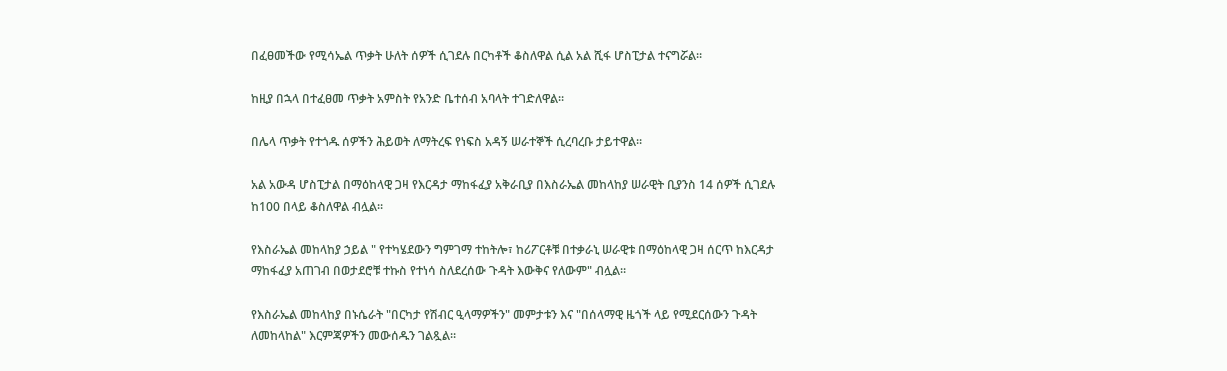በፈፀመችው የሚሳኤል ጥቃት ሁለት ሰዎች ሲገደሉ በርካቶች ቆስለዋል ሲል አል ሺፋ ሆስፒታል ተናግሯል።

ከዚያ በኋላ በተፈፀመ ጥቃት አምስት የአንድ ቤተሰብ አባላት ተገድለዋል።

በሌላ ጥቃት የተጎዱ ሰዎችን ሕይወት ለማትረፍ የነፍስ አዳኝ ሠራተኞች ሲረባረቡ ታይተዋል።

አል አውዳ ሆስፒታል በማዕከላዊ ጋዛ የእርዳታ ማከፋፈያ አቅራቢያ በእስራኤል መከላከያ ሠራዊት ቢያንስ 14 ሰዎች ሲገደሉ ከ100 በላይ ቆስለዋል ብሏል።

የእስራኤል መከላከያ ኃይል " የተካሄደውን ግምገማ ተከትሎ፣ ከሪፖርቶቹ በተቃራኒ ሠራዊቱ በማዕከላዊ ጋዛ ሰርጥ ከእርዳታ ማከፋፈያ አጠገብ በወታደሮቹ ተኩስ የተነሳ ስለደረሰው ጉዳት እውቅና የለውም" ብሏል።

የእስራኤል መከላከያ በኑሴራት "በርካታ የሽብር ዒላማዎችን" መምታቱን እና "በሰላማዊ ዜጎች ላይ የሚደርሰውን ጉዳት ለመከላከል" እርምጃዎችን መውሰዱን ገልጿል።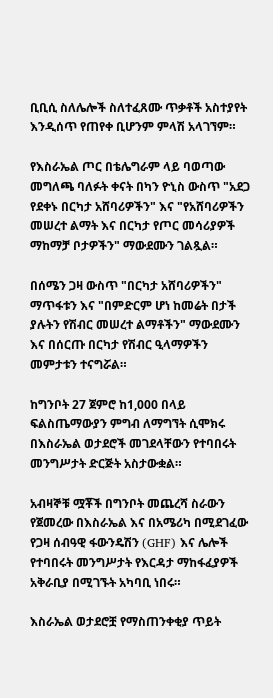ቢቢሲ ስለሌሎች ስለተፈጸሙ ጥቃቶች አስተያየት እንዲሰጥ የጠየቀ ቢሆንም ምላሽ አላገኘም።

የእስራኤል ጦር በቴሌግራም ላይ ባወጣው መግለጫ ባለፉት ቀናት በካን ዮኒስ ውስጥ "አደጋ የደቀኑ በርካታ አሸባሪዎችን" እና "የአሸባሪዎችን መሠረተ ልማት እና በርካታ የጦር መሳሪያዎች ማከማቻ ቦታዎችን" ማውደሙን ገልጿል።

በሰሜን ጋዛ ውስጥ "በርካታ አሸባሪዎችን" ማጥፋቱን እና "በምድርም ሆነ ከመሬት በታች ያሉትን የሽብር መሠረተ ልማቶችን" ማውደሙን እና በሰርጡ በርካታ የሽብር ዒላማዎችን መምታቱን ተናግሯል።

ከግንቦት 27 ጀምሮ ከ1,000 በላይ ፍልስጤማውያን ምግብ ለማግኘት ሲሞክሩ በእስራኤል ወታደሮች መገደላቸውን የተባበሩት መንግሥታት ድርጅት አስታውቋል።

አብዛኞቹ ሟቾች በግንቦት መጨረሻ ስራውን የጀመረው በእስራኤል እና በአሜሪካ በሚደገፈው የጋዛ ሰብዓዊ ፋውንዴሽን (GHF) እና ሌሎች የተባበሩት መንግሥታት የእርዳታ ማከፋፈያዎች አቅራቢያ በሚገኙት አካባቢ ነበሩ።

እስራኤል ወታደሮቿ የማስጠንቀቂያ ጥይት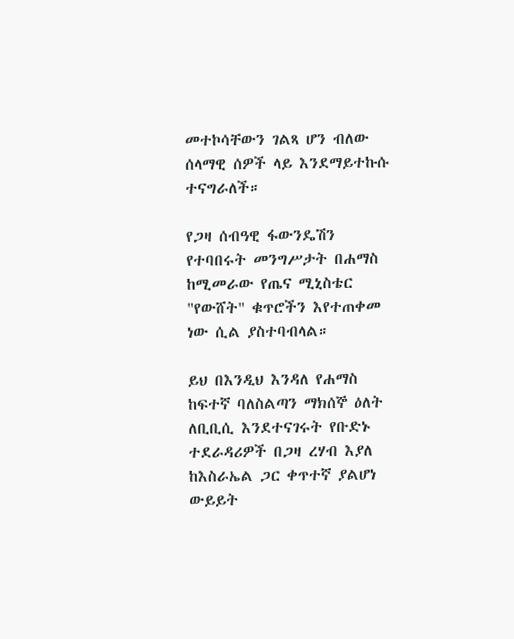መተኮሳቸውን ገልጻ ሆን ብለው ሰላማዊ ሰዎች ላይ እንደማይተኩሱ ተናግራለች።

የጋዛ ሰብዓዊ ፋውንዴሽን የተባበሩት መንግሥታት በሐማስ ከሚመራው የጤና ሚኒስቴር "የውሸት" ቁጥሮችን እየተጠቀመ ነው ሲል ያስተባብላል።

ይህ በእንዲህ እንዳለ የሐማስ ከፍተኛ ባለስልጣን ማክሰኞ ዕለት ለቢቢሲ እንደተናገሩት የቡድኑ ተደራዳሪዎች በጋዛ ረሃብ እያለ ከእስራኤል ጋር ቀጥተኛ ያልሆነ ውይይት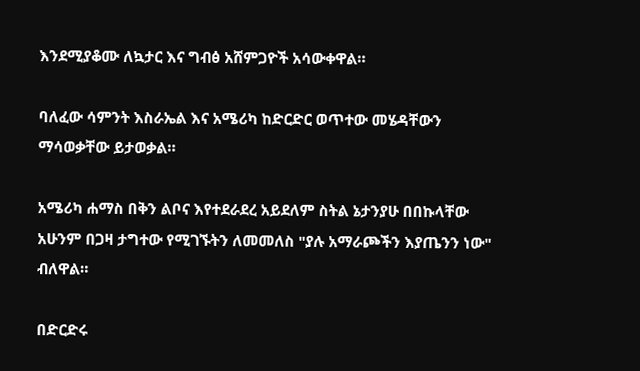እንደሚያቆሙ ለኳታር እና ግብፅ አሸምጋዮች አሳውቀዋል።

ባለፈው ሳምንት እስራኤል እና አሜሪካ ከድርድር ወጥተው መሄዳቸውን ማሳወቃቸው ይታወቃል።

አሜሪካ ሐማስ በቅን ልቦና እየተደራደረ አይደለም ስትል ኔታንያሁ በበኩላቸው አሁንም በጋዛ ታግተው የሚገኙትን ለመመለስ "ያሉ አማራጮችን እያጤንን ነው" ብለዋል።

በድርድሩ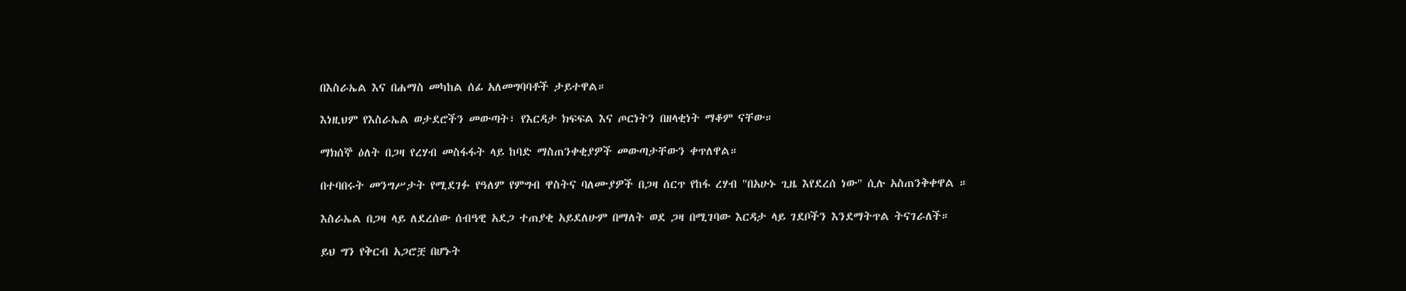በእስራኤል እና በሐማስ መካከል ሰፊ አለመግባባቶች ታይተዋል።

እነዚህም የእስራኤል ወታደሮችን መውጣት፣ የእርዳታ ክፍፍል እና ጦርነትን በዘላቂነት ማቆም ናቸው።

ማክሰኞ ዕለት በጋዛ የረሃብ መስፋፋት ላይ ከባድ ማስጠንቀቂያዎች መውጣታቸውን ቀጥለዋል።

በተባበሩት መንግሥታት የሚደገፉ የዓለም የምግብ ዋስትና ባለሙያዎች በጋዛ ሰርጥ የከፋ ረሃብ "በአሁኑ ጊዜ እየደረሰ ነው" ሲሉ አስጠንቅቀዋል ።

እስራኤል በጋዛ ላይ ለደረሰው ሰብዓዊ አደጋ ተጠያቂ አይደለሁም በማለት ወደ ጋዛ በሚገባው እርዳታ ላይ ገደቦችን እንደማትጥል ትናገራለች።

ይህ ግን የቅርብ አጋሮቿ በሆኑት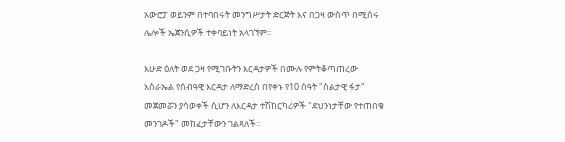አውሮፓ ወይንም በተባበሩት መንግሥታት ድርጅት እና በጋዛ ውስጥ በሚሰሩ ሌሎች ኤጀንሲዎች ተቀባይነት አላገኘም።

እሁድ ዕለት ወደ ጋዛ የሚገቡትን እርዳታዎች በሙሉ የምትቆጣጠረው እስራኤል የሰብዓዊ እርዳታ ለማድረስ በየቀኑ የ10 ሰዓት "ስልታዊ ፋታ" መጀመሯን ያሳወቀች ሲሆን ለእርዳታ ተሽከርካሪዎች "ደህንነታቸው የተጠበቁ መንገዶች" መከፈታቸውን ገልጻለች።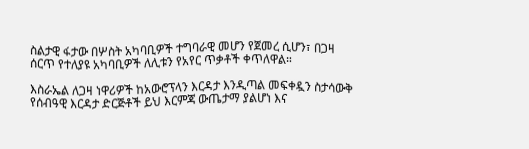ስልታዊ ፋታው በሦስት አካባቢዎች ተግባራዊ መሆን የጀመረ ሲሆን፣ በጋዛ ሰርጥ የተለያዩ አካባቢዎች ለሊቱን የአየር ጥቃቶች ቀጥለዋል።

እስራኤል ለጋዛ ነዋሪዎች ከአውሮፕላን እርዳታ እንዲጣል መፍቀዷን ስታሳውቅ የሰብዓዊ እርዳታ ድርጅቶች ይህ እርምጃ ውጤታማ ያልሆነ እና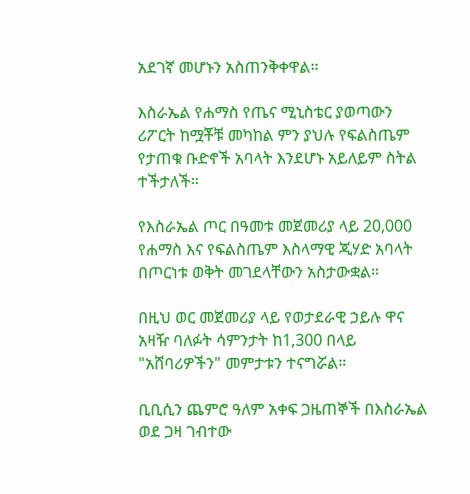አደገኛ መሆኑን አስጠንቅቀዋል።

እስራኤል የሐማስ የጤና ሚኒስቴር ያወጣውን ሪፖርት ከሟቾቹ መካከል ምን ያህሉ የፍልስጤም የታጠቁ ቡድኖች አባላት እንደሆኑ አይለይም ስትል ተችታለች።

የእስራኤል ጦር በዓመቱ መጀመሪያ ላይ 20,000 የሐማስ እና የፍልስጤም እስላማዊ ጂሃድ አባላት በጦርነቱ ወቅት መገደላቸውን አስታውቋል።

በዚህ ወር መጀመሪያ ላይ የወታደራዊ ኃይሉ ዋና አዛዥ ባለፉት ሳምንታት ከ1,300 በላይ "አሸባሪዎችን" መምታቱን ተናግሯል።

ቢቢሲን ጨምሮ ዓለም አቀፍ ጋዜጠኞች በእስራኤል ወደ ጋዛ ገብተው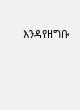እንዳየዘግቡ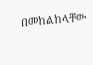በመከልከላቸው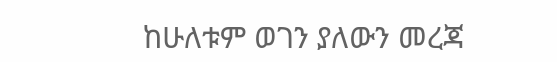ከሁለቱም ወገን ያለውን መረጃ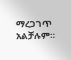ማረጋገጥ አልቻሉም።